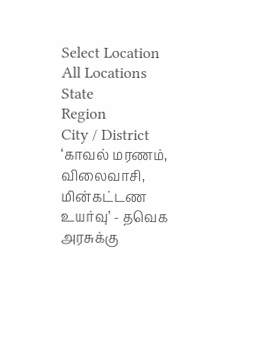Select Location
All Locations
State
Region
City / District
‘காவல் மரணம், விலைவாசி, மின்கட்டண உயர்வு’ - தவெக அரசுக்கு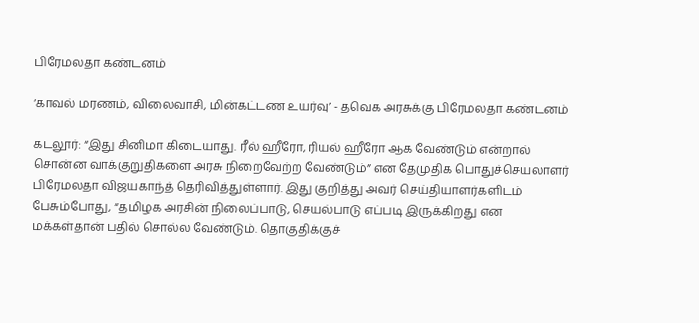பிரேமலதா கண்டனம்

‘காவல் மரணம், விலைவாசி, மின்கட்டண உயர்வு’ - தவெக அரசுக்கு பிரேமலதா கண்டனம்

கடலூர்: “இது சினிமா கிடையாது. ரீல் ஹீரோ, ரியல் ஹீரோ ஆக வேண்டும் என்றால் சொன்ன வாக்குறுதிகளை அரசு நிறைவேற்ற வேண்டும்” என தேமுதிக பொதுச்செயலாளர் பிரேமலதா விஜயகாந்த் தெரிவித்துள்ளார். இது குறித்து அவர் செய்தியாளர்களிடம் பேசும்போது, “தமிழக அரசின் நிலைப்பாடு, செயல்பாடு எப்படி இருக்கிறது என மக்கள்தான் பதில் சொல்ல வேண்டும். தொகுதிக்குச்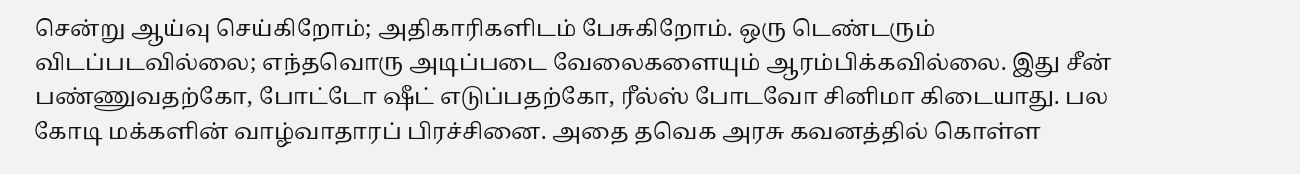சென்று ஆய்வு செய்கிறோம்; அதிகாரிகளிடம் பேசுகிறோம். ஒரு டெண்டரும் விடப்படவில்லை; எந்தவொரு அடிப்படை வேலைகளையும் ஆரம்பிக்கவில்லை. இது சீன் பண்ணுவதற்கோ, போட்டோ ஷீட் எடுப்பதற்கோ, ரீல்ஸ் போடவோ சினிமா கிடையாது. பல கோடி மக்களின் வாழ்வாதாரப் பிரச்சினை. அதை தவெக அரசு கவனத்தில் கொள்ள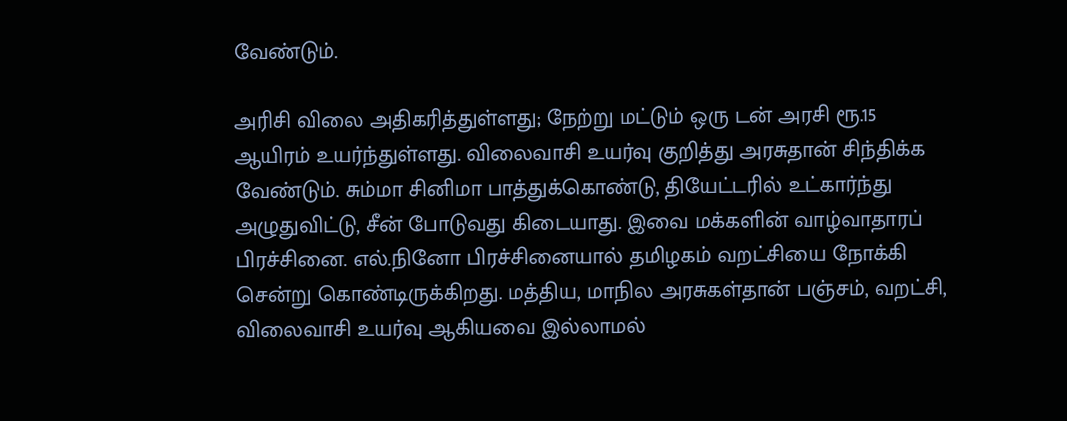வேண்டும்.

அரிசி விலை அதிகரித்துள்ளது; நேற்று மட்டும் ஒரு டன் அரசி ரூ.15 ஆயிரம் உயர்ந்துள்ளது. விலைவாசி உயர்வு குறித்து அரசுதான் சிந்திக்க வேண்டும். சும்மா சினிமா பாத்துக்கொண்டு, தியேட்டரில் உட்கார்ந்து அழுதுவிட்டு, சீன் போடுவது கிடையாது. இவை மக்களின் வாழ்வாதாரப் பிரச்சினை. எல்.நினோ பிரச்சினையால் தமிழகம் வறட்சியை நோக்கி சென்று கொண்டிருக்கிறது. மத்திய, மாநில அரசுகள்தான் பஞ்சம், வறட்சி, விலைவாசி உயர்வு ஆகியவை இல்லாமல்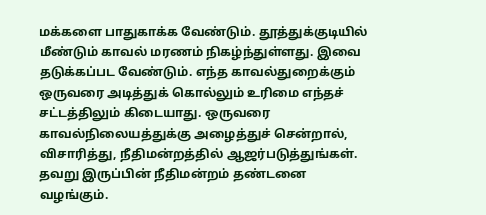மக்களை பாதுகாக்க வேண்டும். தூத்துக்குடியில் மீண்டும் காவல் மரணம் நிகழ்ந்துள்ளது. இவை தடுக்கப்பட வேண்டும். எந்த காவல்துறைக்கும் ஒருவரை அடித்துக் கொல்லும் உரிமை எந்தச் சட்டத்திலும் கிடையாது. ஒருவரை காவல்நிலையத்துக்கு அழைத்துச் சென்றால், விசாரித்து, நீதிமன்றத்தில் ஆஜர்படுத்துங்கள். தவறு இருப்பின் நீதிமன்றம் தண்டனை வழங்கும்.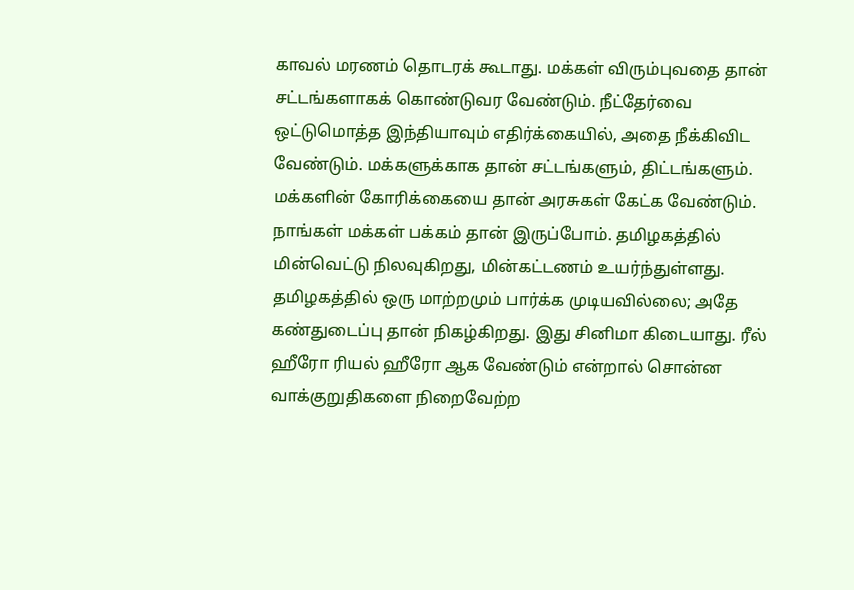காவல் மரணம் தொடரக் கூடாது. மக்கள் விரும்புவதை தான் சட்டங்களாகக் கொண்டுவர வேண்டும். நீட்தேர்வை ஒட்டுமொத்த இந்தியாவும் எதிர்க்கையில், அதை நீக்கிவிட வேண்டும். மக்களுக்காக தான் சட்டங்களும், திட்டங்களும். மக்களின் கோரிக்கையை தான் அரசுகள் கேட்க வேண்டும். நாங்கள் மக்கள் பக்கம் தான் இருப்போம். தமிழகத்தில் மின்வெட்டு நிலவுகிறது, மின்கட்டணம் உயர்ந்துள்ளது. தமிழகத்தில் ஒரு மாற்றமும் பார்க்க முடியவில்லை; அதே கண்துடைப்பு தான் நிகழ்கிறது. இது சினிமா கிடையாது. ரீல் ஹீரோ ரியல் ஹீரோ ஆக வேண்டும் என்றால் சொன்ன வாக்குறுதிகளை நிறைவேற்ற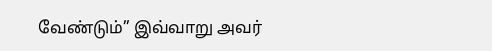வேண்டும்” இவ்வாறு அவர்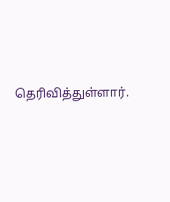தெரிவித்துள்ளார்.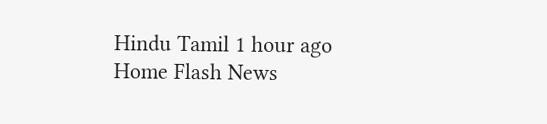Hindu Tamil 1 hour ago
Home Flash News